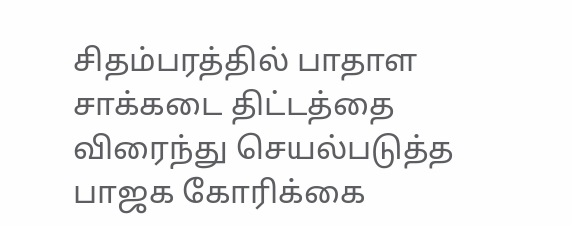சிதம்பரத்தில் பாதாள சாக்கடை திட்டத்தை விரைந்து செயல்படுத்த பாஜக கோரிக்கை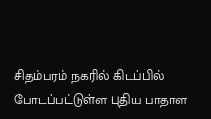சிதம்பரம் நகரில் கிடப்பில் போடப்பட்டுள்ள புதிய பாதாள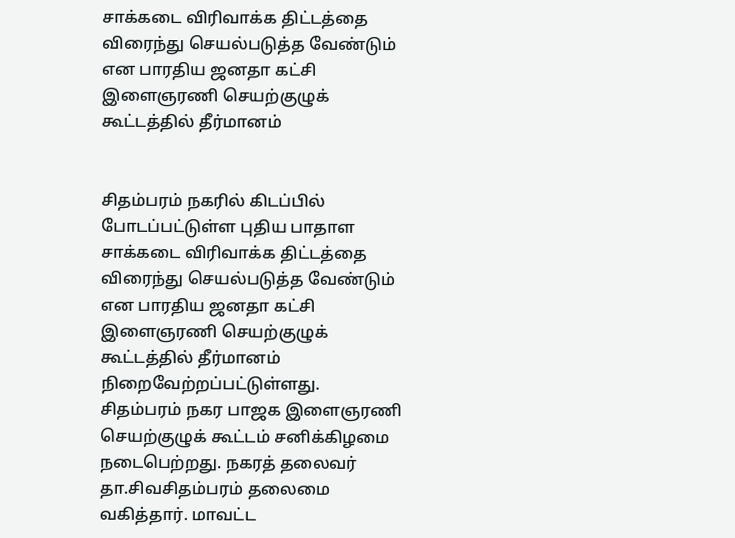சாக்கடை விரிவாக்க திட்டத்தை விரைந்து செயல்படுத்த வேண்டும் என பாரதிய ஜனதா கட்சி இளைஞரணி செயற்குழுக் கூட்டத்தில் தீர்மானம்


சிதம்பரம் நகரில் கிடப்பில் போடப்பட்டுள்ள புதிய பாதாள சாக்கடை விரிவாக்க திட்டத்தை விரைந்து செயல்படுத்த வேண்டும் என பாரதிய ஜனதா கட்சி இளைஞரணி செயற்குழுக் கூட்டத்தில் தீர்மானம் நிறைவேற்றப்பட்டுள்ளது.
சிதம்பரம் நகர பாஜக இளைஞரணி செயற்குழுக் கூட்டம் சனிக்கிழமை நடைபெற்றது. நகரத் தலைவர் தா.சிவசிதம்பரம் தலைமை வகித்தார். மாவட்ட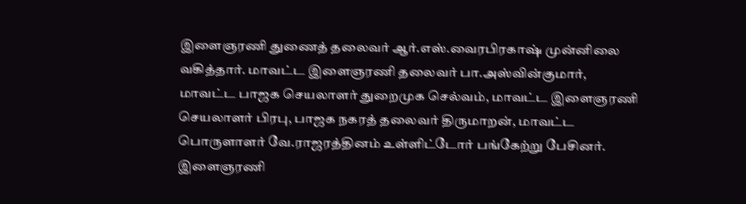இளைஞரணி துணைத் தலைவர் ஆர்.எஸ்.வைரபிரகாஷ் முன்னிலை வகித்தார். மாவட்ட இளைஞரணி தலைவர் பா.அஸ்வின்குமார், மாவட்ட பாஜக செயலாளர் துறைமுக செல்வம், மாவட்ட இளைஞரணி செயலாளர் பிரபு, பாஜக நகரத் தலைவர் திருமாறன், மாவட்ட பொருளாளர் வே.ராஜரத்தினம் உள்ளிட்டோர் பங்கேற்று பேசினர். இளைஞரணி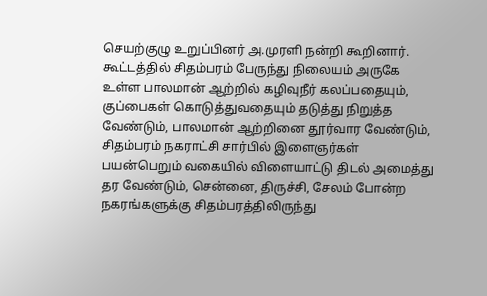செயற்குழு உறுப்பினர் அ.முரளி நன்றி கூறினார்.
கூட்டத்தில் சிதம்பரம் பேருந்து நிலையம் அருகே உள்ள பாலமான் ஆற்றில் கழிவுநீர் கலப்பதையும், குப்பைகள் கொடுத்துவதையும் தடுத்து நிறுத்த வேண்டும், பாலமான் ஆற்றினை தூர்வார வேண்டும், சிதம்பரம் நகராட்சி சார்பில் இளைஞர்கள் பயன்பெறும் வகையில் விளையாட்டு திடல் அமைத்து தர வேண்டும், சென்னை, திருச்சி, சேலம் போன்ற நகரங்களுக்கு சிதம்பரத்திலிருந்து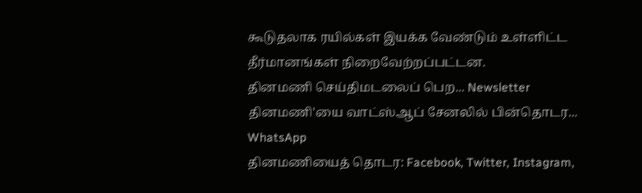கூடுதலாக ரயில்கள் இயக்க வேண்டும் உள்ளிட்ட தீர்மானங்கள் நிறைவேற்றப்பட்டன.
தினமணி செய்திமடலைப் பெற... Newsletter
தினமணி'யை வாட்ஸ்ஆப் சேனலில் பின்தொடர... WhatsApp
தினமணியைத் தொடர: Facebook, Twitter, Instagram,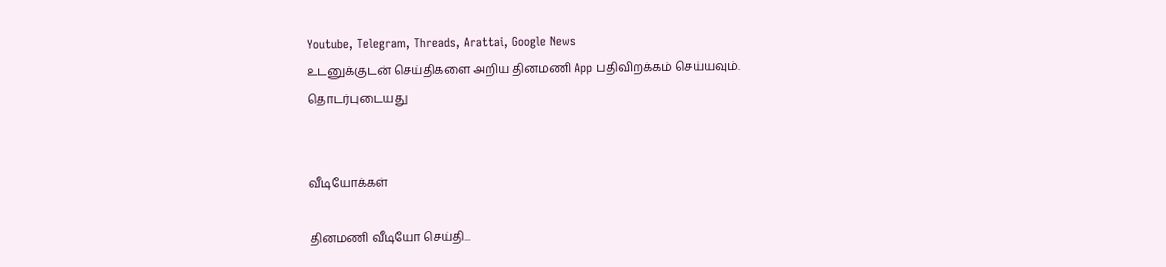Youtube, Telegram, Threads, Arattai, Google News
உடனுக்குடன் செய்திகளை அறிய தினமணி App பதிவிறக்கம் செய்யவும்.
தொடர்புடையது


வீடியோக்கள்

தினமணி வீடியோ செய்தி...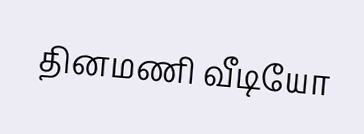தினமணி வீடியோ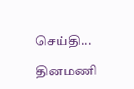செய்தி...

தினமணி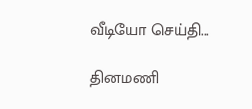வீடியோ செய்தி...

தினமணி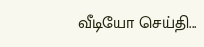வீடியோ செய்தி...